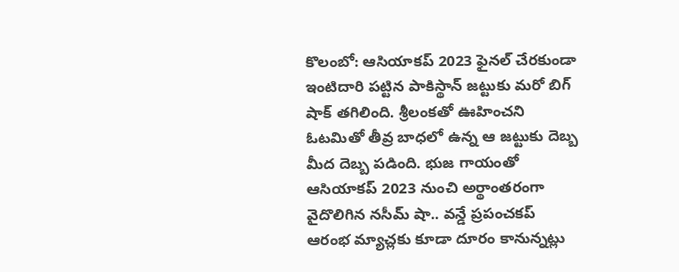కొలంబో: ఆసియాకప్ 2023 ఫైనల్ చేరకుండా ఇంటిదారి పట్టిన పాకిస్థాన్ జట్టుకు మరో బిగ్ షాక్ తగిలింది. శ్రీలంకతో ఊహించని ఓటమితో తీవ్ర బాధలో ఉన్న ఆ జట్టుకు దెబ్బ మీద దెబ్బ పడింది. భుజ గాయంతో ఆసియాకప్ 2023 నుంచి అర్థాంతరంగా వైదొలిగిన నసీమ్ షా.. వన్డే ప్రపంచకప్ ఆరంభ మ్యాచ్లకు కూడా దూరం కానున్నట్లు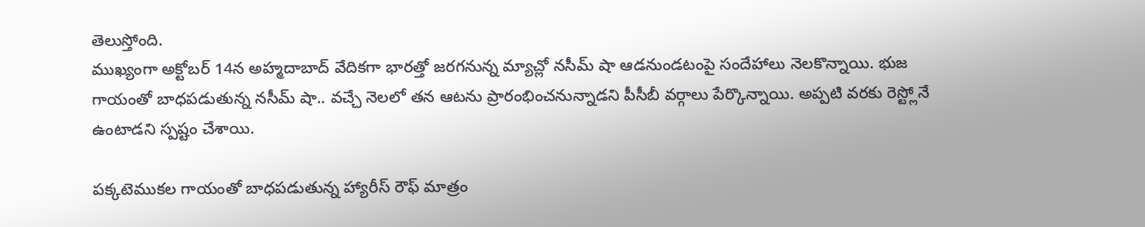తెలుస్తోంది.
ముఖ్యంగా అక్టోబర్ 14న అహ్మదాబాద్ వేదికగా భారత్తో జరగనున్న మ్యాచ్లో నసీమ్ షా ఆడనుండటంపై సందేహాలు నెలకొన్నాయి. భుజ గాయంతో బాధపడుతున్న నసీమ్ షా.. వచ్చే నెలలో తన ఆటను ప్రారంభించనున్నాడని పీసీబీ వర్గాలు పేర్కొన్నాయి. అప్పటి వరకు రెస్ట్లోనే ఉంటాడని స్పష్టం చేశాయి.

పక్కటెముకల గాయంతో బాధపడుతున్న హ్యారీస్ రౌఫ్ మాత్రం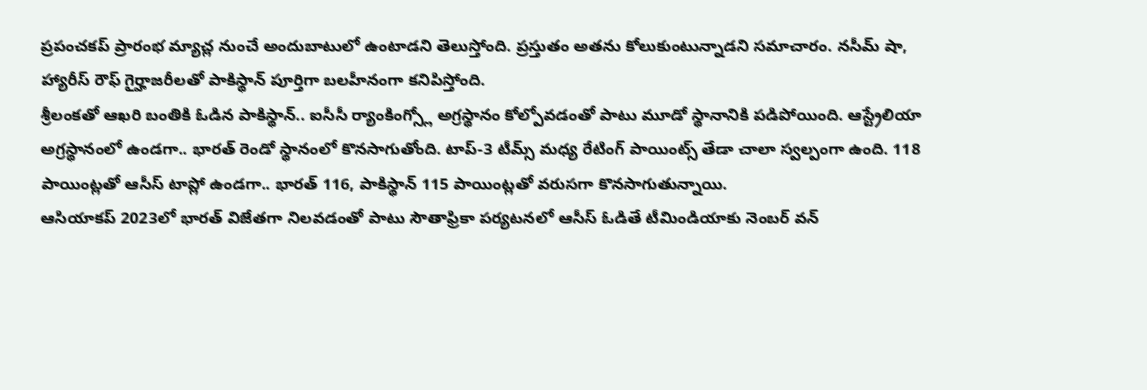ప్రపంచకప్ ప్రారంభ మ్యాచ్ల నుంచే అందుబాటులో ఉంటాడని తెలుస్తోంది. ప్రస్తుతం అతను కోలుకుంటున్నాడని సమాచారం. నసీమ్ షా, హ్యారీస్ రౌఫ్ గైర్హాజరీలతో పాకిస్థాన్ పూర్తిగా బలహీనంగా కనిపిస్తోంది.
శ్రీలంకతో ఆఖరి బంతికి ఓడిన పాకిస్థాన్.. ఐసీసీ ర్యాంకింగ్స్లో అగ్రస్థానం కోల్పోవడంతో పాటు మూడో స్థానానికి పడిపోయింది. ఆస్ట్రేలియా అగ్రస్థానంలో ఉండగా.. భారత్ రెండో స్థానంలో కొనసాగుతోంది. టాప్-3 టీమ్స్ మధ్య రేటింగ్ పాయింట్స్ తేడా చాలా స్వల్పంగా ఉంది. 118 పాయింట్లతో ఆసీస్ టాప్లో ఉండగా.. భారత్ 116, పాకిస్థాన్ 115 పాయింట్లతో వరుసగా కొనసాగుతున్నాయి.
ఆసియాకప్ 2023లో భారత్ విజేతగా నిలవడంతో పాటు సౌతాఫ్రికా పర్యటనలో ఆసీస్ ఓడితే టీమిండియాకు నెంబర్ వన్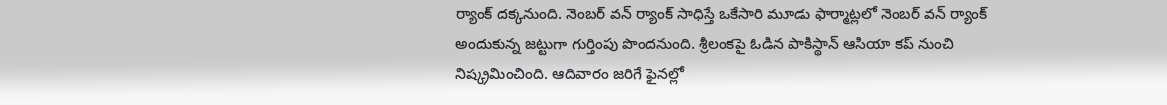ర్యాంక్ దక్కనుంది. నెంబర్ వన్ ర్యాంక్ సాధిస్తే ఒకేసారి మూడు ఫార్మాట్లలో నెంబర్ వన్ ర్యాంక్ అందుకున్న జట్టుగా గుర్తింపు పొందనుంది. శ్రీలంకపై ఓడిన పాకిస్థాన్ ఆసియా కప్ నుంచి నిష్క్రమించింది. ఆదివారం జరిగే ఫైనల్లో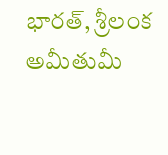భారత్, శ్రీలంక అమీతుమీ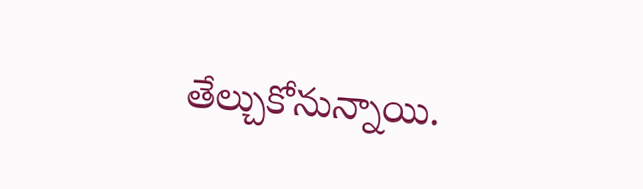తేల్చుకోనున్నాయి.